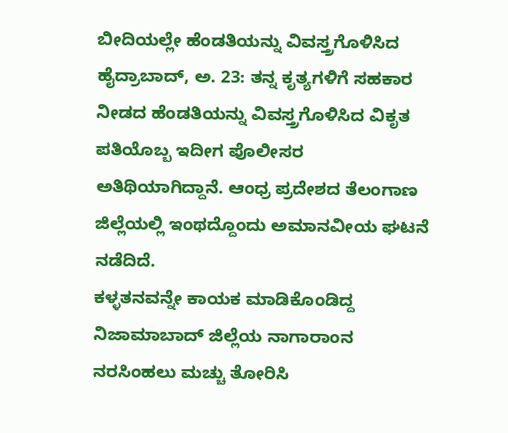ಬೀದಿಯಲ್ಲೇ ಹೆಂಡತಿಯನ್ನು ವಿವಸ್ತ್ರಗೊಳಿಸಿದ
ಹೈದ್ರಾಬಾದ್, ಅ. 23: ತನ್ನ ಕೃತ್ಯಗಳಿಗೆ ಸಹಕಾರ ನೀಡದ ಹೆಂಡತಿಯನ್ನು ವಿವಸ್ತ್ರಗೊಳಿಸಿದ ವಿಕೃತ ಪತಿಯೊಬ್ಬ ಇದೀಗ ಪೊಲೀಸರ ಅತಿಥಿಯಾಗಿದ್ದಾನೆ. ಆಂಧ್ರ ಪ್ರದೇಶದ ತೆಲಂಗಾಣ ಜಿಲ್ಲೆಯಲ್ಲಿ ಇಂಥದ್ದೊಂದು ಅಮಾನವೀಯ ಘಟನೆ ನಡೆದಿದೆ.
ಕಳ್ಳತನವನ್ನೇ ಕಾಯಕ ಮಾಡಿಕೊಂಡಿದ್ದ ನಿಜಾಮಾಬಾದ್ ಜಿಲ್ಲೆಯ ನಾಗಾರಾಂನ ನರಸಿಂಹಲು ಮಚ್ಚು ತೋರಿಸಿ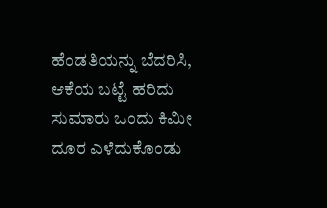ಹೆಂಡತಿಯನ್ನು ಬೆದರಿಸಿ, ಆಕೆಯ ಬಟ್ಟೆ ಹರಿದು ಸುಮಾರು ಒಂದು ಕಿಮೀ ದೂರ ಎಳೆದುಕೊಂಡು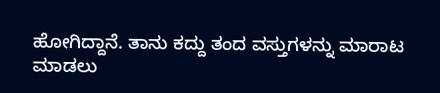ಹೋಗಿದ್ದಾನೆ. ತಾನು ಕದ್ದು ತಂದ ವಸ್ತುಗಳನ್ನು ಮಾರಾಟ ಮಾಡಲು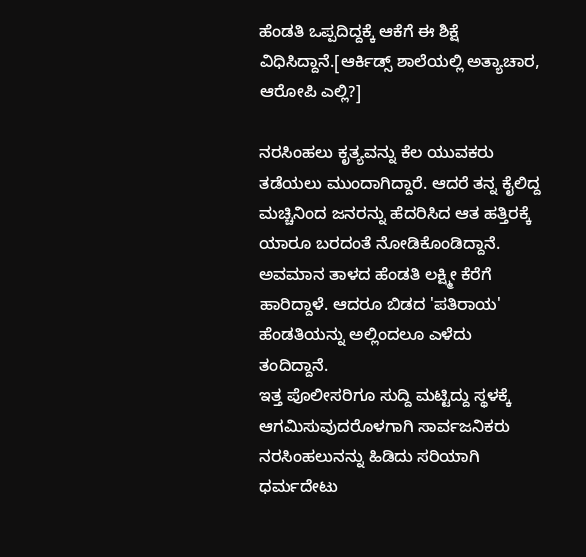ಹೆಂಡತಿ ಒಪ್ಪದಿದ್ದಕ್ಕೆ ಆಕೆಗೆ ಈ ಶಿಕ್ಷೆ ವಿಧಿಸಿದ್ದಾನೆ.[ಆರ್ಕಿಡ್ಸ್ ಶಾಲೆಯಲ್ಲಿ ಅತ್ಯಾಚಾರ, ಆರೋಪಿ ಎಲ್ಲಿ?]

ನರಸಿಂಹಲು ಕೃತ್ಯವನ್ನು ಕೆಲ ಯುವಕರು ತಡೆಯಲು ಮುಂದಾಗಿದ್ದಾರೆ. ಆದರೆ ತನ್ನ ಕೈಲಿದ್ದ ಮಚ್ಚಿನಿಂದ ಜನರನ್ನು ಹೆದರಿಸಿದ ಆತ ಹತ್ತಿರಕ್ಕೆ ಯಾರೂ ಬರದಂತೆ ನೋಡಿಕೊಂಡಿದ್ದಾನೆ. ಅವಮಾನ ತಾಳದ ಹೆಂಡತಿ ಲಕ್ಷ್ಮೀ ಕೆರೆಗೆ ಹಾರಿದ್ದಾಳೆ. ಆದರೂ ಬಿಡದ 'ಪತಿರಾಯ' ಹೆಂಡತಿಯನ್ನು ಅಲ್ಲಿಂದಲೂ ಎಳೆದು ತಂದಿದ್ದಾನೆ.
ಇತ್ತ ಪೊಲೀಸರಿಗೂ ಸುದ್ದಿ ಮಟ್ಟಿದ್ದು ಸ್ಥಳಕ್ಕೆ ಆಗಮಿಸುವುದರೊಳಗಾಗಿ ಸಾರ್ವಜನಿಕರು ನರಸಿಂಹಲುನನ್ನು ಹಿಡಿದು ಸರಿಯಾಗಿ ಧರ್ಮದೇಟು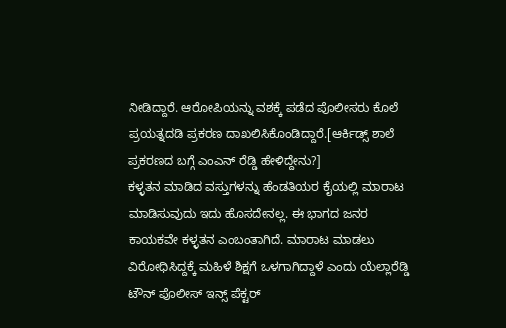ನೀಡಿದ್ದಾರೆ. ಆರೋಪಿಯನ್ನು ವಶಕ್ಕೆ ಪಡೆದ ಪೊಲೀಸರು ಕೊಲೆ ಪ್ರಯತ್ನದಡಿ ಪ್ರಕರಣ ದಾಖಲಿಸಿಕೊಂಡಿದ್ದಾರೆ.[ಆರ್ಕಿಡ್ಸ್ ಶಾಲೆ ಪ್ರಕರಣದ ಬಗ್ಗೆ ಎಂಎನ್ ರೆಡ್ಡಿ ಹೇಳಿದ್ದೇನು?]
ಕಳ್ಳತನ ಮಾಡಿದ ವಸ್ತುಗಳನ್ನು ಹೆಂಡತಿಯರ ಕೈಯಲ್ಲಿ ಮಾರಾಟ ಮಾಡಿಸುವುದು ಇದು ಹೊಸದೇನಲ್ಲ. ಈ ಭಾಗದ ಜನರ ಕಾಯಕವೇ ಕಳ್ಳತನ ಎಂಬಂತಾಗಿದೆ. ಮಾರಾಟ ಮಾಡಲು ವಿರೋಧಿಸಿದ್ದಕ್ಕೆ ಮಹಿಳೆ ಶಿಕ್ಷಗೆ ಒಳಗಾಗಿದ್ದಾಳೆ ಎಂದು ಯೆಲ್ಲಾರೆಡ್ಡಿ ಟೌನ್ ಪೊಲೀಸ್ ಇನ್ಸ್ ಪೆಕ್ಟರ್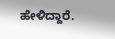ಹೇಳಿದ್ದಾರೆ.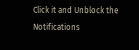Click it and Unblock the Notifications